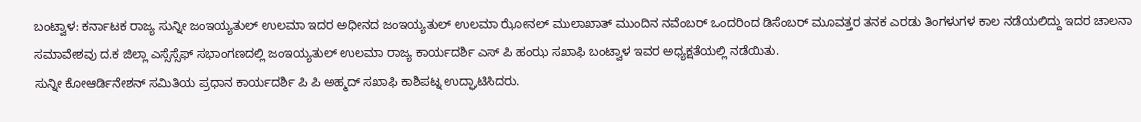ಬಂಟ್ವಾಳ: ಕರ್ನಾಟಕ ರಾಜ್ಯ ಸುನ್ನೀ ಜಂಇಯ್ಯತುಲ್ ಉಲಮಾ ಇದರ ಅಧೀನದ ಜಂಇಯ್ಯತುಲ್ ಉಲಮಾ ಝೋನಲ್ ಮುಲಾಖಾತ್ ಮುಂದಿನ ನವೆಂಬರ್ ಒಂದರಿಂದ ಡಿಸೆಂಬರ್ ಮೂವತ್ತರ ತನಕ ಎರಡು ತಿಂಗಳುಗಳ ಕಾಲ ನಡೆಯಲಿದ್ದು ಇದರ ಚಾಲನಾ ಸಮಾವೇಶವು ದ.ಕ ಜಿಲ್ಲಾ ಎಸ್ಸೆಸ್ಸೆಫ್ ಸಭಾಂಗಣದಲ್ಲಿ ಜಂಇಯ್ಯತುಲ್ ಉಲಮಾ ರಾಜ್ಯ ಕಾರ್ಯದರ್ಶಿ ಎಸ್ ಪಿ ಹಂಝ ಸಖಾಫಿ ಬಂಟ್ವಾಳ ಇವರ ಅಧ್ಯಕ್ಷತೆಯಲ್ಲಿ ನಡೆಯಿತು.
ಸುನ್ನೀ ಕೋಆರ್ಡಿನೇಶನ್ ಸಮಿತಿಯ ಪ್ರಧಾನ ಕಾರ್ಯದರ್ಶಿ ಪಿ ಪಿ ಅಹ್ಮದ್ ಸಖಾಫಿ ಕಾಶಿಪಟ್ನ ಉದ್ಘಾಟಿಸಿದರು.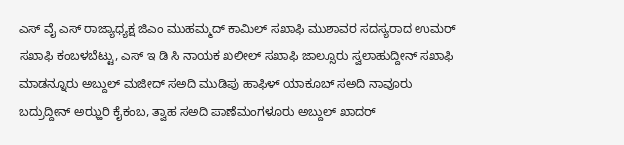ಎಸ್ ವೈ ಎಸ್ ರಾಜ್ಯಾಧ್ಯಕ್ಷ ಜಿಎಂ ಮುಹಮ್ಮದ್ ಕಾಮಿಲ್ ಸಖಾಫಿ ಮುಶಾವರ ಸದಸ್ಯರಾದ ಉಮರ್ ಸಖಾಫಿ ಕಂಬಳಬೆಟ್ಟು, ಎಸ್ ಇ ಡಿ ಸಿ ನಾಯಕ ಖಲೀಲ್ ಸಖಾಫಿ ಜಾಲ್ಸೂರು ಸ್ವಲಾಹುದ್ದೀನ್ ಸಖಾಫಿ ಮಾಡನ್ನೂರು ಅಬ್ದುಲ್ ಮಜೀದ್ ಸಅದಿ ಮುಡಿಪು ಹಾಫಿಳ್ ಯಾಕೂಬ್ ಸಅದಿ ನಾವೂರು ಬದ್ರುದ್ದೀನ್ ಅಝ್ಹರಿ ಕೈಕಂಬ, ತ್ವಾಹ ಸಅದಿ ಪಾಣೆಮಂಗಳೂರು ಅಬ್ದುಲ್ ಖಾದರ್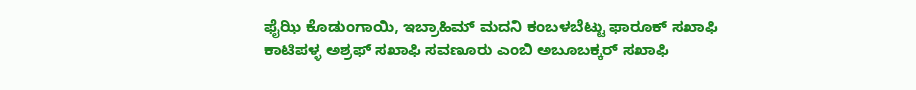ಫೈಝಿ ಕೊಡುಂಗಾಯಿ, ಇಬ್ರಾಹಿಮ್ ಮದನಿ ಕಂಬಳಬೆಟ್ಟು ಫಾರೂಕ್ ಸಖಾಫಿ ಕಾಟಿಪಳ್ಳ ಅಶ್ರಫ್ ಸಖಾಫಿ ಸವಣೂರು ಎಂಬಿ ಅಬೂಬಕ್ಕರ್ ಸಖಾಫಿ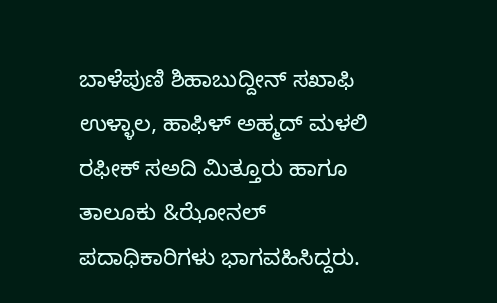ಬಾಳೆಪುಣಿ ಶಿಹಾಬುದ್ದೀನ್ ಸಖಾಫಿ ಉಳ್ಳಾಲ, ಹಾಫಿಳ್ ಅಹ್ಮದ್ ಮಳಲಿ ರಫೀಕ್ ಸಅದಿ ಮಿತ್ತೂರು ಹಾಗೂ ತಾಲೂಕು &ಝೋನಲ್ ಪದಾಧಿಕಾರಿಗಳು ಭಾಗವಹಿಸಿದ್ದರು.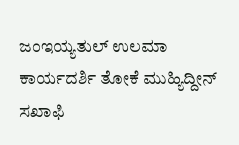ಜಂಇಯ್ಯತುಲ್ ಉಲಮಾ ಕಾರ್ಯದರ್ಶಿ ತೋಕೆ ಮುಹ್ಯಿದ್ದೀನ್ ಸಖಾಫಿ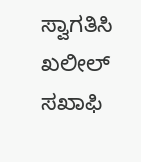ಸ್ವಾಗತಿಸಿ
ಖಲೀಲ್ ಸಖಾಫಿ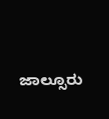ಜಾಲ್ಸೂರು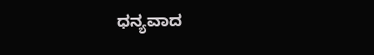ಧನ್ಯವಾದ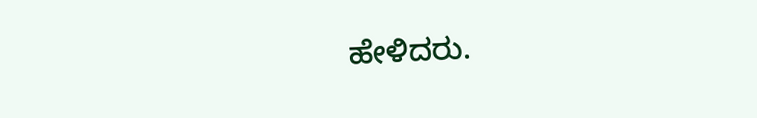ಹೇಳಿದರು.